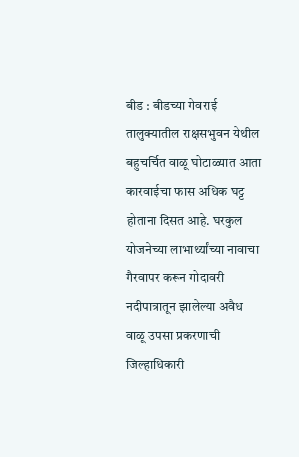बीड : बीडच्या गेवराई तालुक्यातील राक्षसभुवन येथील बहुचर्चित वाळू घोटाळ्यात आता कारवाईचा फास अधिक घट्ट होताना दिसत आहे. घरकुल योजनेच्या लाभार्थ्यांच्या नावाचा गैरवापर करून गोदावरी नदीपात्रातून झालेल्या अवैध वाळू उपसा प्रकरणाची जिल्हाधिकारी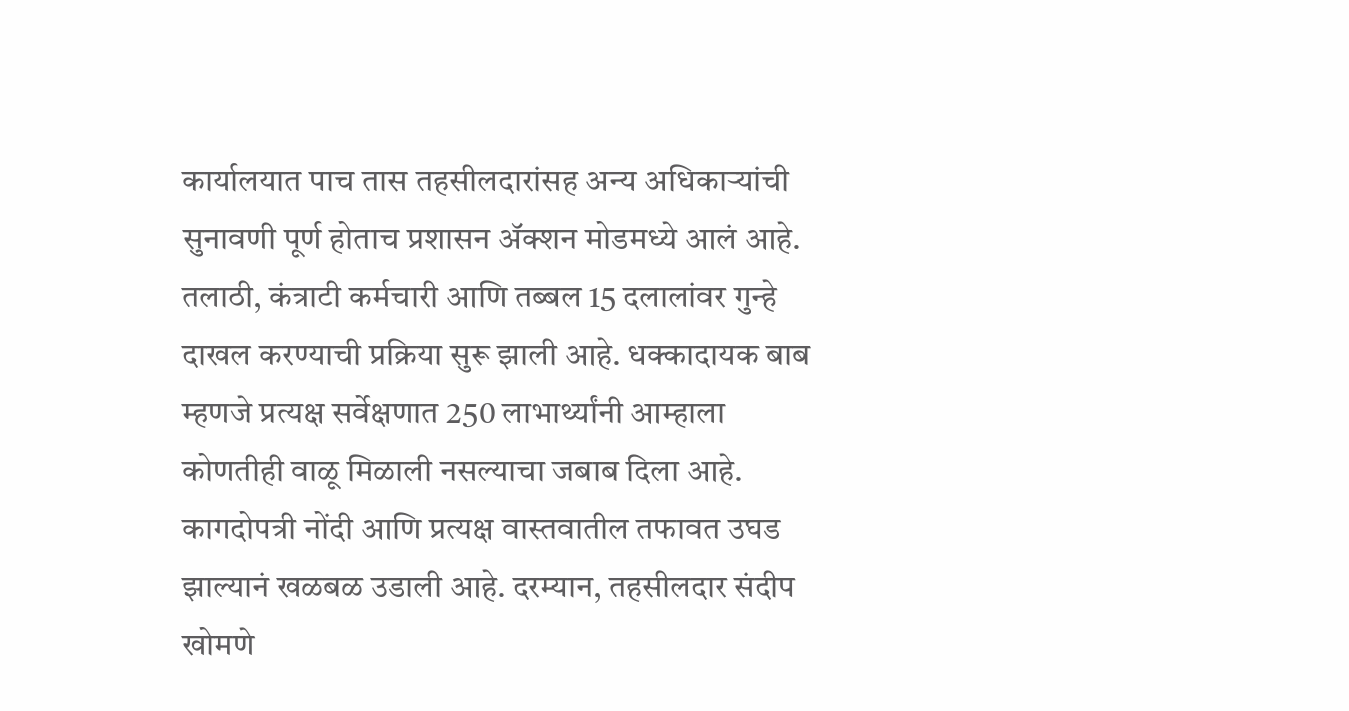कार्यालयात पाच तास तहसीलदारांसह अन्य अधिकाऱ्यांची सुनावणी पूर्ण होताच प्रशासन ॲक्शन मोडमध्ये आलं आहे. तलाठी, कंत्राटी कर्मचारी आणि तब्बल 15 दलालांवर गुन्हे दाखल करण्याची प्रक्रिया सुरू झाली आहे. धक्कादायक बाब म्हणजे प्रत्यक्ष सर्वेक्षणात 250 लाभार्थ्यांनी आम्हाला कोणतीही वाळू मिळाली नसल्याचा जबाब दिला आहे. कागदोपत्री नोंदी आणि प्रत्यक्ष वास्तवातील तफावत उघड झाल्यानं खळबळ उडाली आहे. दरम्यान, तहसीलदार संदीप खोमणे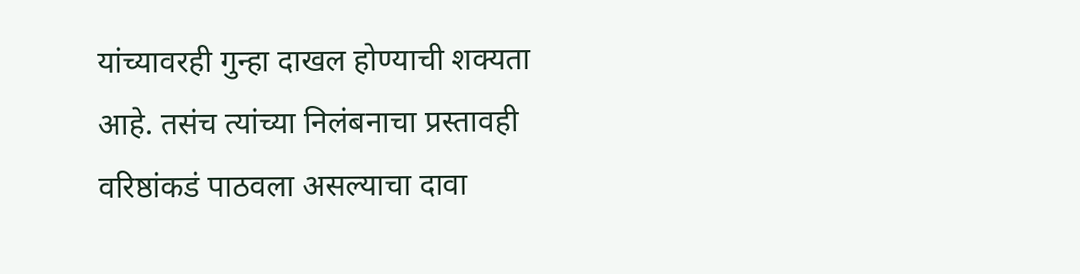यांच्यावरही गुन्हा दाखल होण्याची शक्यता आहे. तसंच त्यांच्या निलंबनाचा प्रस्तावही वरिष्ठांकडं पाठवला असल्याचा दावा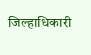जिल्हाधिकारी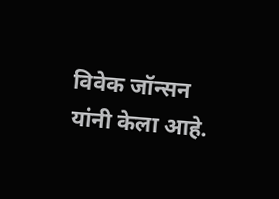विवेक जॉन्सन यांनी केला आहे.